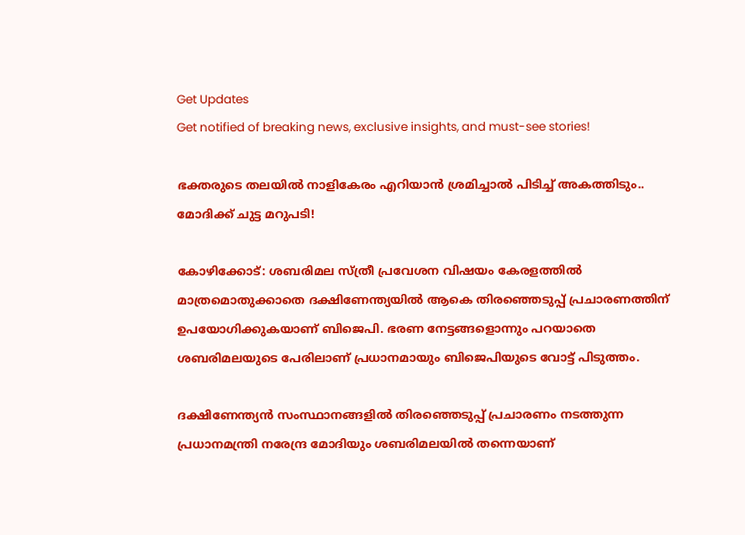Get Updates
Get notified of breaking news, exclusive insights, and must-see stories!

ഭക്തരുടെ തലയിൽ നാളികേരം എറിയാൻ ശ്രമിച്ചാൽ പിടിച്ച് അകത്തിടും.. മോദിക്ക് ചുട്ട മറുപടി!

കോഴിക്കോട്: ശബരിമല സ്ത്രീ പ്രവേശന വിഷയം കേരളത്തില്‍ മാത്രമൊതുക്കാതെ ദക്ഷിണേന്ത്യയില്‍ ആകെ തിരഞ്ഞെടുപ്പ് പ്രചാരണത്തിന് ഉപയോഗിക്കുകയാണ് ബിജെപി. ഭരണ നേട്ടങ്ങളൊന്നും പറയാതെ ശബരിമലയുടെ പേരിലാണ് പ്രധാനമായും ബിജെപിയുടെ വോട്ട് പിടുത്തം.

ദക്ഷിണേന്ത്യന്‍ സംസ്ഥാനങ്ങളില്‍ തിരഞ്ഞെടുപ്പ് പ്രചാരണം നടത്തുന്ന പ്രധാനമന്ത്രി നരേന്ദ്ര മോദിയും ശബരിമലയില്‍ തന്നെയാണ്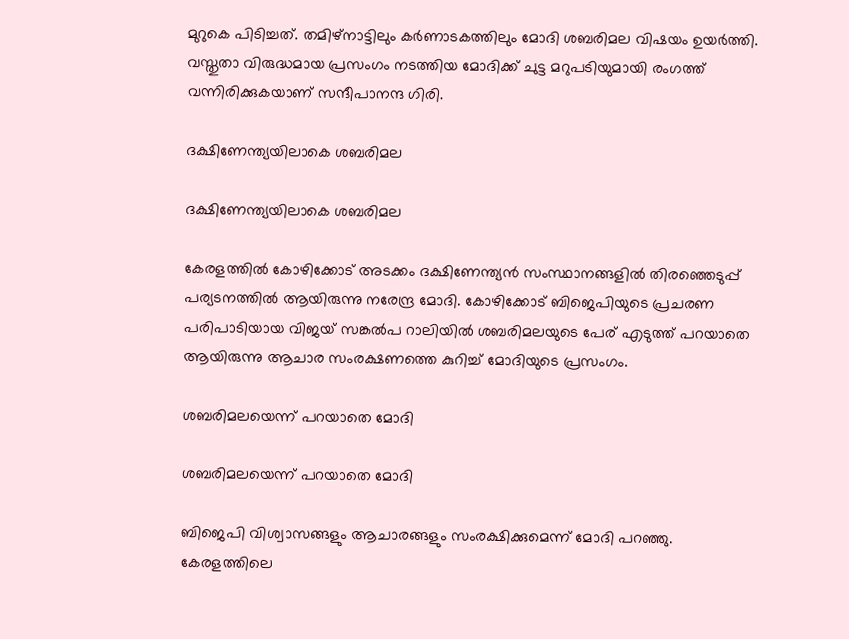മുറുകെ പിടിച്ചത്. തമിഴ്‌നാട്ടിലും കര്‍ണാടകത്തിലും മോദി ശബരിമല വിഷയം ഉയര്‍ത്തി. വസ്തുതാ വിരുദ്ധമായ പ്രസംഗം നടത്തിയ മോദിക്ക് ചുട്ട മറുപടിയുമായി രംഗത്ത് വന്നിരിക്കുകയാണ് സന്ദീപാനന്ദ ഗിരി.

ദക്ഷിണേന്ത്യയിലാകെ ശബരിമല

ദക്ഷിണേന്ത്യയിലാകെ ശബരിമല

കേരളത്തില്‍ കോഴിക്കോട് അടക്കം ദക്ഷിണേന്ത്യന്‍ സംസ്ഥാനങ്ങളില്‍ തിരഞ്ഞെടുപ്പ് പര്യടനത്തില്‍ ആയിരുന്നു നരേന്ദ്ര മോദി. കോഴിക്കോട് ബിജെപിയുടെ പ്രചരണ പരിപാടിയായ വിജയ് സങ്കല്‍പ റാലിയില്‍ ശബരിമലയുടെ പേര് എടുത്ത് പറയാതെ ആയിരുന്നു ആചാര സംരക്ഷണത്തെ കുറിച്ച് മോദിയുടെ പ്രസംഗം.

ശബരിമലയെന്ന് പറയാതെ മോദി

ശബരിമലയെന്ന് പറയാതെ മോദി

ബിജെപി വിശ്വാസങ്ങളും ആചാരങ്ങളും സംരക്ഷിക്കുമെന്ന് മോദി പറഞ്ഞു. കേരളത്തിലെ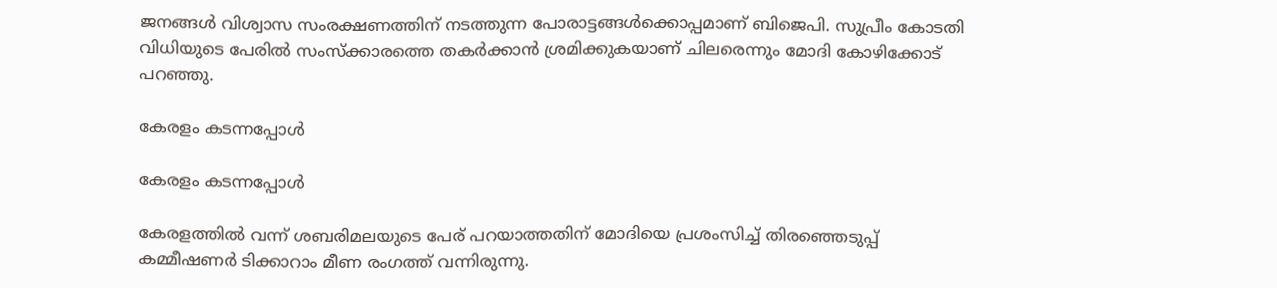ജനങ്ങള്‍ വിശ്വാസ സംരക്ഷണത്തിന് നടത്തുന്ന പോരാട്ടങ്ങള്‍ക്കൊപ്പമാണ് ബിജെപി. സുപ്രീം കോടതി വിധിയുടെ പേരില്‍ സംസ്‌ക്കാരത്തെ തകര്‍ക്കാന്‍ ശ്രമിക്കുകയാണ് ചിലരെന്നും മോദി കോഴിക്കോട് പറഞ്ഞു.

കേരളം കടന്നപ്പോൾ

കേരളം കടന്നപ്പോൾ

കേരളത്തില്‍ വന്ന് ശബരിമലയുടെ പേര് പറയാത്തതിന് മോദിയെ പ്രശംസിച്ച് തിരഞ്ഞെടുപ്പ് കമ്മീഷണര്‍ ടിക്കാറാം മീണ രംഗത്ത് വന്നിരുന്നു.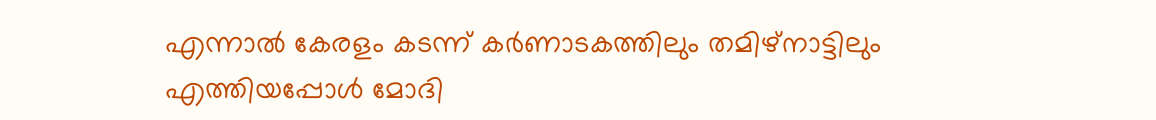എന്നാല്‍ കേരളം കടന്ന് കര്‍ണാടകത്തിലും തമിഴ്‌നാട്ടിലും എത്തിയപ്പോള്‍ മോദി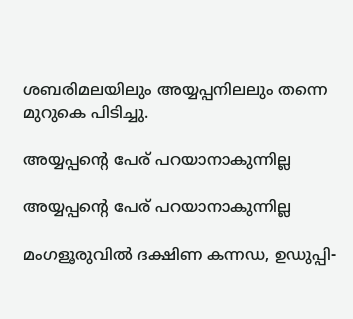ശബരിമലയിലും അയ്യപ്പനിലലും തന്നെ മുറുകെ പിടിച്ചു.

അയ്യപ്പന്റെ പേര് പറയാനാകുന്നില്ല

അയ്യപ്പന്റെ പേര് പറയാനാകുന്നില്ല

മംഗളൂരുവില്‍ ദക്ഷിണ കന്നഡ, ഉഡുപ്പി-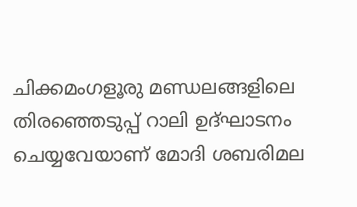ചിക്കമംഗളൂരു മണ്ഡലങ്ങളിലെ തിരഞ്ഞെടുപ്പ് റാലി ഉദ്ഘാടനം ചെയ്യവേയാണ് മോദി ശബരിമല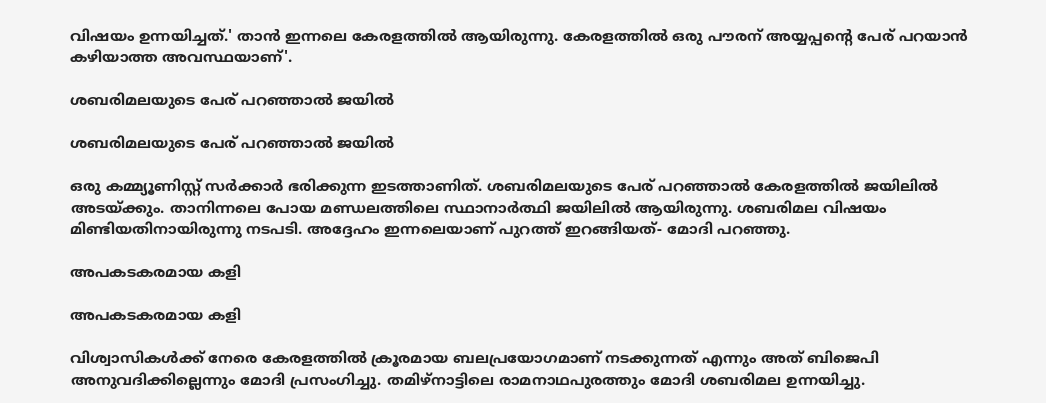വിഷയം ഉന്നയിച്ചത്.' താന്‍ ഇന്നലെ കേരളത്തില്‍ ആയിരുന്നു. കേരളത്തില്‍ ഒരു പൗരന് അയ്യപ്പന്റെ പേര് പറയാന്‍ കഴിയാത്ത അവസ്ഥയാണ്'.

ശബരിമലയുടെ പേര് പറഞ്ഞാൽ ജയിൽ

ശബരിമലയുടെ പേര് പറഞ്ഞാൽ ജയിൽ

ഒരു കമ്മ്യൂണിസ്റ്റ് സര്‍ക്കാര്‍ ഭരിക്കുന്ന ഇടത്താണിത്. ശബരിമലയുടെ പേര് പറഞ്ഞാല്‍ കേരളത്തില്‍ ജയിലില്‍ അടയ്ക്കും. താനിന്നലെ പോയ മണ്ഡലത്തിലെ സ്ഥാനാര്‍ത്ഥി ജയിലില്‍ ആയിരുന്നു. ശബരിമല വിഷയം മിണ്ടിയതിനായിരുന്നു നടപടി. അദ്ദേഹം ഇന്നലെയാണ് പുറത്ത് ഇറങ്ങിയത്- മോദി പറഞ്ഞു.

അപകടകരമായ കളി

അപകടകരമായ കളി

വിശ്വാസികള്‍ക്ക് നേരെ കേരളത്തില്‍ ക്രൂരമായ ബലപ്രയോഗമാണ് നടക്കുന്നത് എന്നും അത് ബിജെപി അനുവദിക്കില്ലെന്നും മോദി പ്രസംഗിച്ചു. തമിഴ്‌നാട്ടിലെ രാമനാഥപുരത്തും മോദി ശബരിമല ഉന്നയിച്ചു.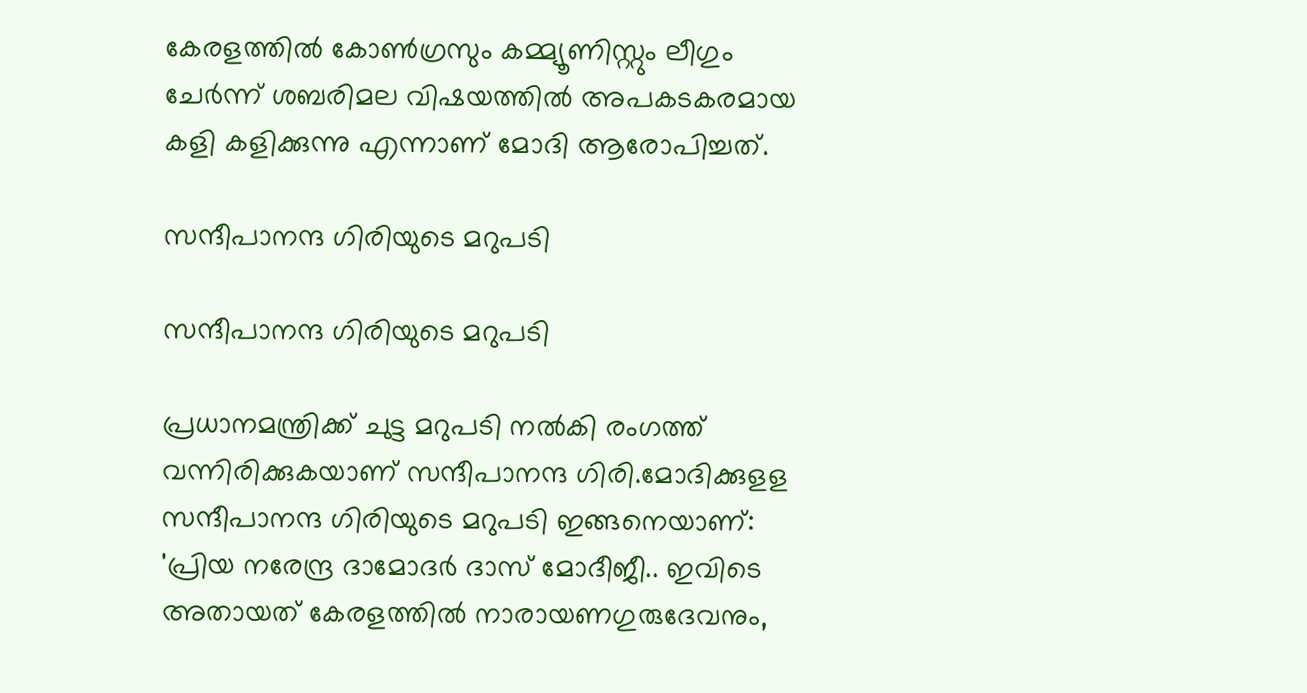കേരളത്തില്‍ കോണ്‍ഗ്രസും കമ്മ്യൂണിസ്റ്റും ലീഗും ചേര്‍ന്ന് ശബരിമല വിഷയത്തില്‍ അപകടകരമായ കളി കളിക്കുന്നു എന്നാണ് മോദി ആരോപിച്ചത്.

സന്ദീപാനന്ദ ഗിരിയുടെ മറുപടി

സന്ദീപാനന്ദ ഗിരിയുടെ മറുപടി

പ്രധാനമന്ത്രിക്ക് ചുട്ട മറുപടി നൽകി രംഗത്ത് വന്നിരിക്കുകയാണ് സന്ദീപാനന്ദ ഗിരി.മോദിക്കുളള സന്ദീപാനന്ദ ഗിരിയുടെ മറുപടി ഇങ്ങനെയാണ്: 'പ്രിയ നരേന്ദ്ര ദാമോദർ ദാസ് മോദീജീ.. ഇവിടെ അതായത് കേരളത്തിൽ നാരായണഗുരുദേവനും,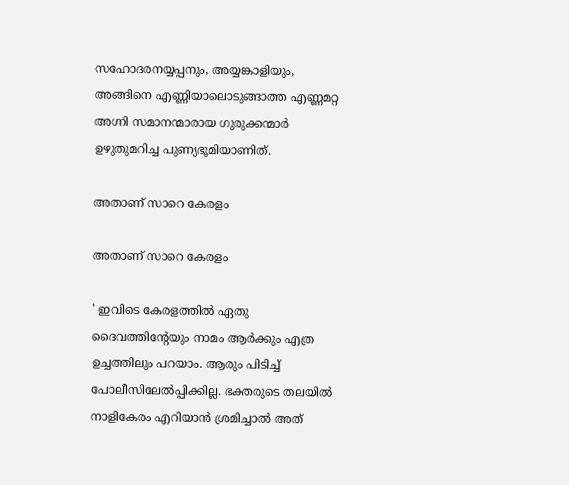സഹോദരനയ്യപ്പനും, അയ്യങ്കാളിയും, അങ്ങിനെ എണ്ണിയാലൊടുങ്ങാത്ത എണ്ണമറ്റ അഗ്നി സമാനന്മാരായ ഗുരുക്കന്മാർ ഉഴുതുമറിച്ച പുണ്യഭൂമിയാണിത്.

അതാണ് സാറെ കേരളം

അതാണ് സാറെ കേരളം

' ഇവിടെ കേരളത്തിൽ ഏതു ദൈവത്തിന്റേയും നാമം ആർക്കും എത്ര ഉച്ചത്തിലും പറയാം. ആരും പിടിച്ച് പോലീസിലേൽപ്പിക്കില്ല. ഭക്തരുടെ തലയിൽ നാളികേരം എറിയാൻ ശ്രമിച്ചാൽ അത്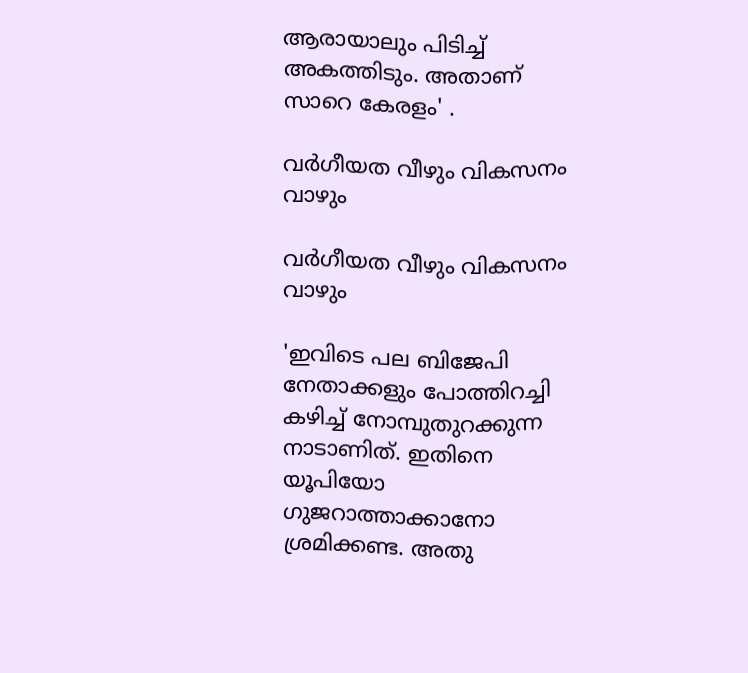ആരായാലും പിടിച്ച് അകത്തിടും. അതാണ് സാറെ കേരളം' .

വർഗീയത വീഴും വികസനം വാഴും

വർഗീയത വീഴും വികസനം വാഴും

'ഇവിടെ പല ബിജേപി നേതാക്കളും പോത്തിറച്ചി കഴിച്ച് നോമ്പുതുറക്കുന്ന നാടാണിത്. ഇതിനെ യൂപിയോ ഗുജറാത്താക്കാനോ ശ്രമിക്കണ്ട. അതു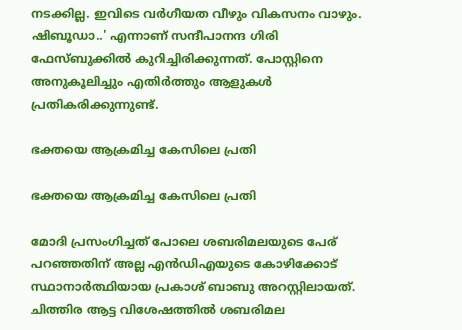നടക്കില്ല. ഇവിടെ വർഗീയത വീഴും വികസനം വാഴും. ഷിബൂഡാ..' എന്നാണ് സന്ദീപാനന്ദ ഗിരി ഫേസ്ബുക്കിൽ കുറിച്ചിരിക്കുന്നത്. പോസ്റ്റിനെ അനുകൂലിച്ചും എതിർത്തും ആളുകൾ പ്രതികരിക്കുന്നുണ്ട്.

ഭക്തയെ ആക്രമിച്ച കേസിലെ പ്രതി

ഭക്തയെ ആക്രമിച്ച കേസിലെ പ്രതി

മോദി പ്രസംഗിച്ചത് പോലെ ശബരിമലയുടെ പേര് പറഞ്ഞതിന് അല്ല എൻഡിഎയുടെ കോഴിക്കോട് സ്ഥാനാർത്ഥിയായ പ്രകാശ് ബാബു അറസ്റ്റിലായത്. ചിത്തിര ആട്ട വിശേഷത്തില്‍ ശബരിമല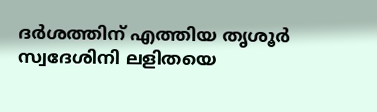ദര്‍ശത്തിന് എത്തിയ തൃശൂര്‍ സ്വദേശിനി ലളിതയെ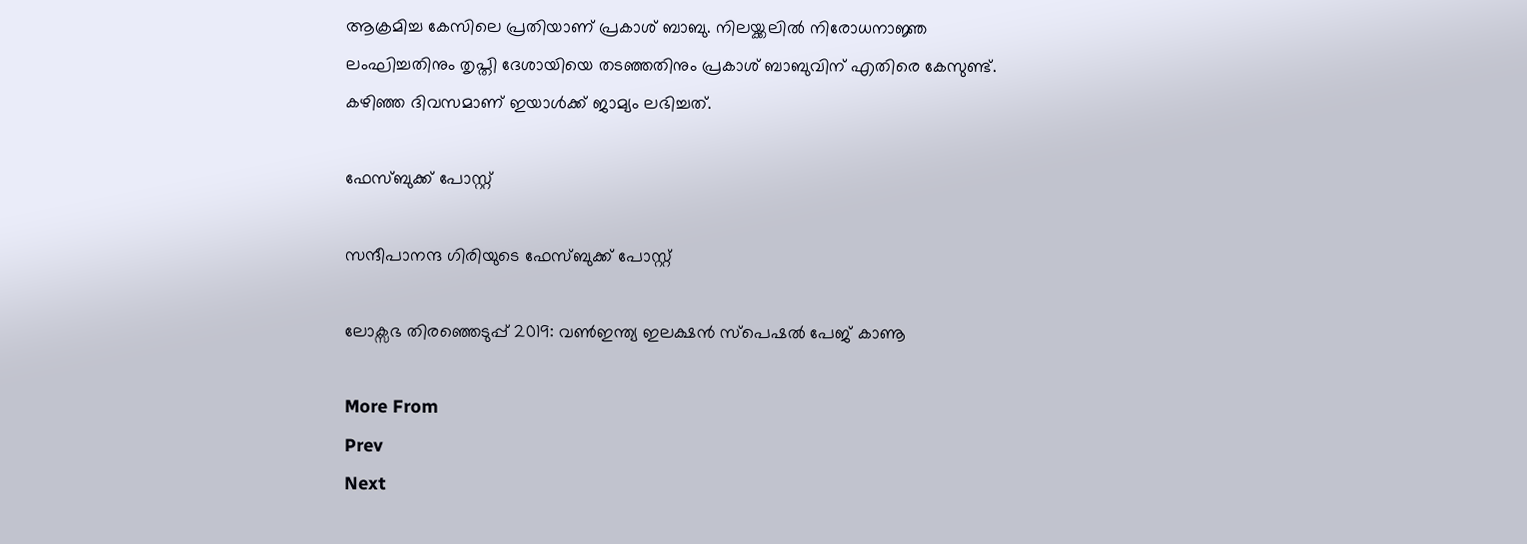ആക്രമിച്ച കേസിലെ പ്രതിയാണ് പ്രകാശ് ബാബു. നിലയ്ക്കലില്‍ നിരോധനാജ്ഞ ലംഘിച്ചതിനും തൃപ്തി ദേശായിയെ തടഞ്ഞതിനും പ്രകാശ് ബാബുവിന് എതിരെ കേസുണ്ട്. കഴിഞ്ഞ ദിവസമാണ് ഇയാള്‍ക്ക് ജാമ്യം ലഭിച്ചത്.

ഫേസ്ബുക്ക് പോസ്റ്റ്

സന്ദീപാനന്ദ ഗിരിയുടെ ഫേസ്ബുക്ക് പോസ്റ്റ്

ലോക്സഭ തിരഞ്ഞെടുപ്പ് 2019: വൺഇന്ത്യ ഇലക്ഷൻ സ്പെഷൽ പേജ് കാണൂ

More From
Prev
Next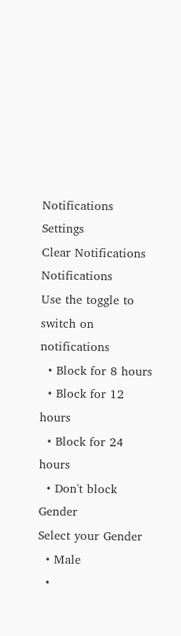Notifications
Settings
Clear Notifications
Notifications
Use the toggle to switch on notifications
  • Block for 8 hours
  • Block for 12 hours
  • Block for 24 hours
  • Don't block
Gender
Select your Gender
  • Male
  •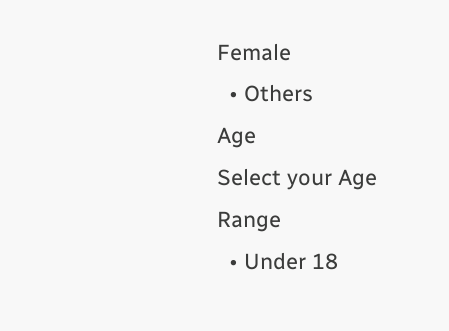Female
  • Others
Age
Select your Age Range
  • Under 18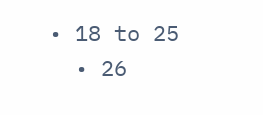• 18 to 25
  • 26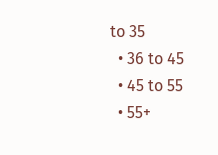to 35
  • 36 to 45
  • 45 to 55
  • 55+